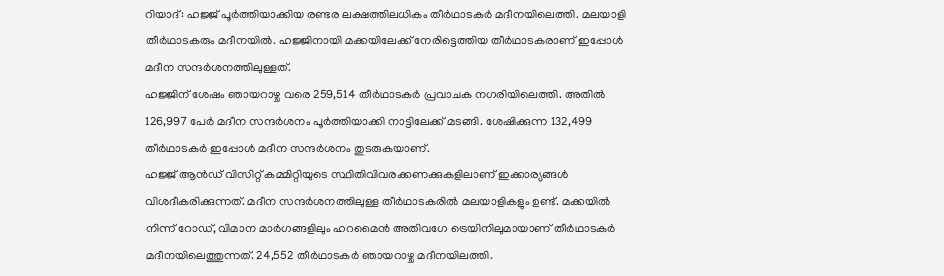റിയാദ്: ഹജ്ജ് പൂർത്തിയാക്കിയ രണ്ടര ലക്ഷത്തിലധികം തീർഥാടകർ മദീനയിലെത്തി. മലയാളി തീർഥാടകരും മദീനയിൽ. ഹജ്ജിനായി മക്കയിലേക്ക് നേരിട്ടെത്തിയ തീർഥാടകരാണ് ഇപ്പോൾ മദീന സന്ദർശനത്തിലുള്ളത്.
ഹജ്ജിന് ശേഷം ഞായറാഴ്ച വരെ 259,514 തീർഥാടകർ പ്രവാചക നഗരിയിലെത്തി. അതിൽ 126,997 പേർ മദീന സന്ദർശനം പൂർത്തിയാക്കി നാട്ടിലേക്ക് മടങ്ങി. ശേഷിക്കുന്ന 132,499 തീർഥാടകർ ഇപ്പോൾ മദീന സന്ദർശനം തുടരുകയാണ്.
ഹജ്ജ് ആൻഡ് വിസിറ്റ് കമ്മിറ്റിയുടെ സ്ഥിതിവിവരക്കണക്കുകളിലാണ് ഇക്കാര്യങ്ങൾ വിശദീകരിക്കുന്നത്. മദീന സന്ദർശനത്തിലുള്ള തീർഥാടകരിൽ മലയാളികളും ഉണ്ട്. മക്കയിൽ നിന്ന് റോഡ്, വിമാന മാർഗങ്ങളിലും ഹറമൈൻ അതിവഗേ ട്രെയിനിലുമായാണ് തീർഥാടകർ മദീനയിലെത്തുന്നത്. 24,552 തീർഥാടകർ ഞായറാഴ്ച മദീനയിലത്തി.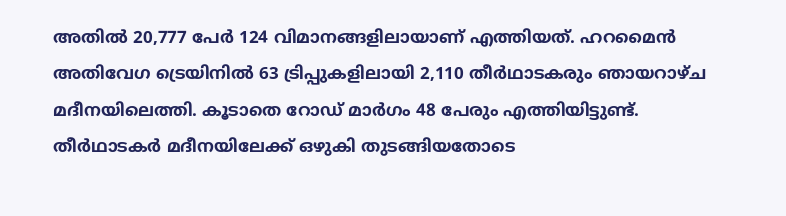അതിൽ 20,777 പേർ 124 വിമാനങ്ങളിലായാണ് എത്തിയത്. ഹറമൈൻ അതിവേഗ ട്രെയിനിൽ 63 ട്രിപ്പുകളിലായി 2,110 തീർഥാടകരും ഞായറാഴ്ച മദീനയിലെത്തി. കൂടാതെ റോഡ് മാർഗം 48 പേരും എത്തിയിട്ടുണ്ട്. തീർഥാടകർ മദീനയിലേക്ക് ഒഴുകി തുടങ്ങിയതോടെ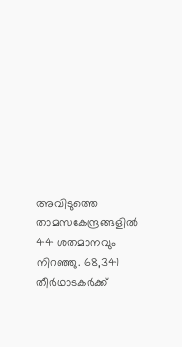അവിടുത്തെ താമസകേന്ദ്രങ്ങളിൽ 44 ശതമാനവും നിറഞ്ഞു. 68,341 തീർഥാടകർക്ക്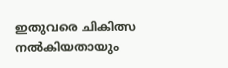ഇതുവരെ ചികിത്സ നൽകിയതായും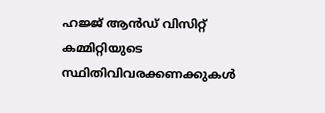ഹജ്ജ് ആൻഡ് വിസിറ്റ് കമ്മിറ്റിയുടെ സ്ഥിതിവിവരക്കണക്കുകൾ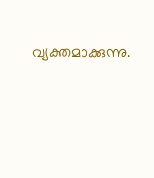വ്യക്തമാക്കുന്നു.